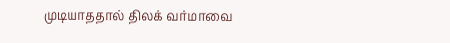முடியாததால் திலக் வர்மாவை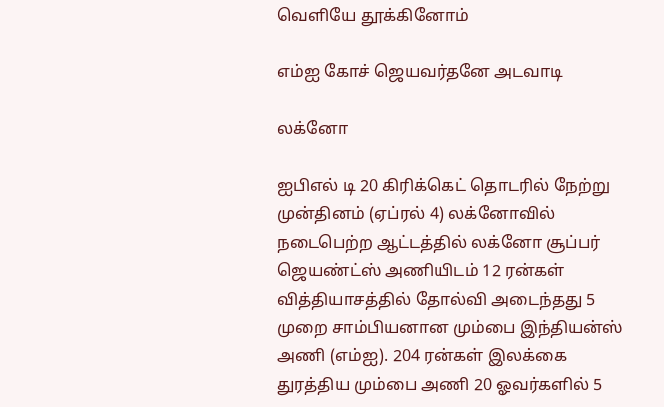வெளியே தூக்கினோம்

எம்ஐ கோச் ஜெயவர்தனே அடவாடி

லக்னோ

ஐபிஎல் டி 20 கிரிக்கெட் தொடரில் நேற்று முன்தினம் (ஏப்ரல் 4) லக்னோவில் நடைபெற்ற ஆட்டத்தில் லக்னோ சூப்பர் ஜெயண்ட்ஸ் அணியிடம் 12 ரன்கள் வித்தியாசத்தில் தோல்வி அடைந்தது 5 முறை சாம்பியனான மும்பை இந்தியன்ஸ் அணி (எம்ஐ). 204 ரன்கள் இலக்கை துரத்திய மும்பை அணி 20 ஓவர்களில் 5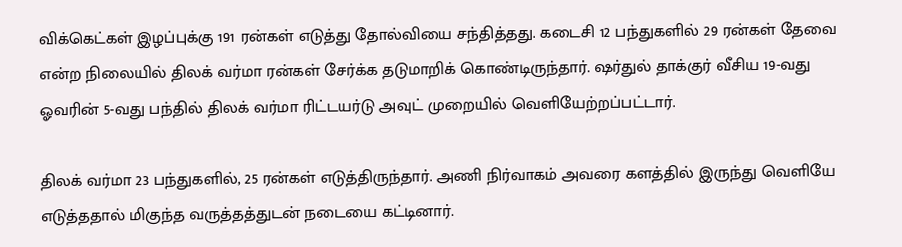விக்கெட்கள் இழப்புக்கு 191 ரன்கள் எடுத்து தோல்வியை சந்தித்தது. கடைசி 12 பந்துகளில் 29 ரன்கள் தேவை என்ற நிலையில் திலக் வர்மா ரன்கள் சேர்க்க தடுமாறிக் கொண்டிருந்தார். ஷர்துல் தாக்குர் வீசிய 19-வது ஓவரின் 5-வது பந்தில் திலக் வர்மா ரிட்டயர்டு அவுட் முறையில் வெளியேற்றப்பட்டார்.

திலக் வர்மா 23 பந்துகளில், 25 ரன்கள் எடுத்திருந்தார். அணி நிர்வாகம் அவரை களத்தில் இருந்து வெளியே எடுத்ததால் மிகுந்த வருத்தத்துடன் நடையை கட்டினார்.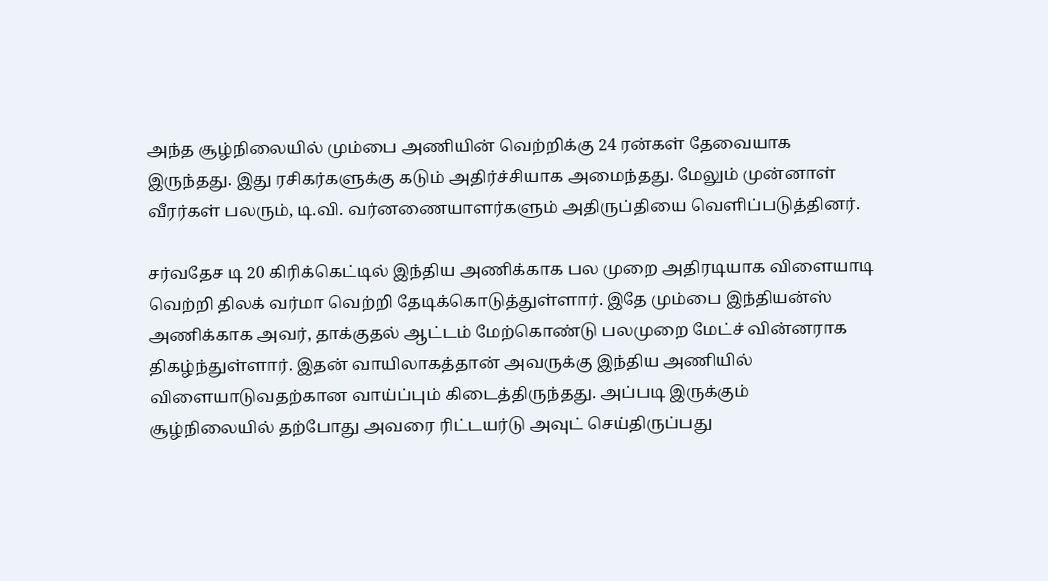அந்த சூழ்நிலையில் மும்பை அணியின் வெற்றிக்கு 24 ரன்கள் தேவையாக இருந்தது. இது ரசிகர்களுக்கு கடும் அதிர்ச்சியாக அமைந்தது. மேலும் முன்னாள் வீரர்கள் பலரும், டி.வி. வர்னணையாளர்களும் அதிருப்தியை வெளிப்படுத்தினர்.

சர்வதேச டி 20 கிரிக்கெட்டில் இந்திய அணிக்காக பல முறை அதிரடியாக விளையாடி வெற்றி திலக் வர்மா வெற்றி தேடிக்கொடுத்துள்ளார். இதே மும்பை இந்தியன்ஸ் அணிக்காக அவர், தாக்குதல் ஆட்டம் மேற்கொண்டு பலமுறை மேட்ச் வின்னராக திகழ்ந்துள்ளார். இதன் வாயிலாகத்தான் அவருக்கு இந்திய அணியில் விளையாடுவதற்கான வாய்ப்பும் கிடைத்திருந்தது. அப்படி இருக்கும் சூழ்நிலையில் தற்போது அவரை ரிட்டயர்டு அவுட் செய்திருப்பது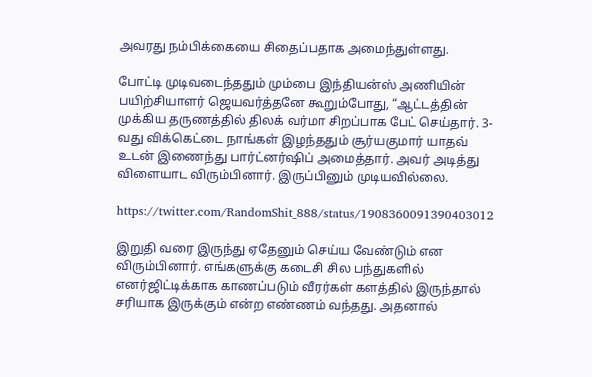அவரது நம்பிக்கையை சிதைப்பதாக அமைந்துள்ளது.

போட்டி முடிவடைந்ததும் மும்பை இந்தியன்ஸ் அணியின் பயிற்சியாளர் ஜெயவர்த்தனே கூறும்போது, “ஆட்டத்தின் முக்கிய தருணத்தில் திலக் வர்மா சிறப்பாக பேட் செய்தார். 3-வது விக்கெட்டை நாங்கள் இழந்ததும் சூர்யகுமார் யாதவ் உடன் இணைந்து பார்ட்னர்ஷிப் அமைத்தார். அவர் அடித்து விளையாட விரும்பினார். இருப்பினும் முடியவில்லை.

https://twitter.com/RandomShit_888/status/1908360091390403012

இறுதி வரை இருந்து ஏதேனும் செய்ய வேண்டும் என விரும்பினார். எங்களுக்கு கடைசி சில பந்துகளில் எனர்ஜிட்டிக்காக காணப்படும் வீரர்கள் களத்தில் இருந்தால் சரியாக இருக்கும் என்ற எண்ணம் வந்தது. அதனால்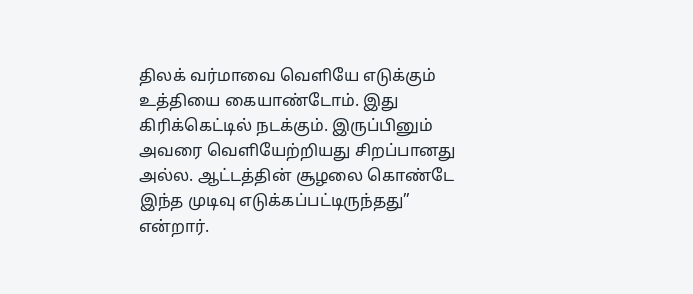திலக் வர்மாவை வெளியே எடுக்கும் உத்தியை கையாண்டோம். இது கிரிக்கெட்டில் நடக்கும். இருப்பினும் அவரை வெளியேற்றியது சிறப்பானது அல்ல. ஆட்டத்தின் சூழலை கொண்டே இந்த முடிவு எடுக்கப்பட்டிருந்தது” என்றார்.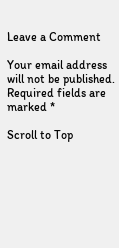Leave a Comment

Your email address will not be published. Required fields are marked *

Scroll to Top